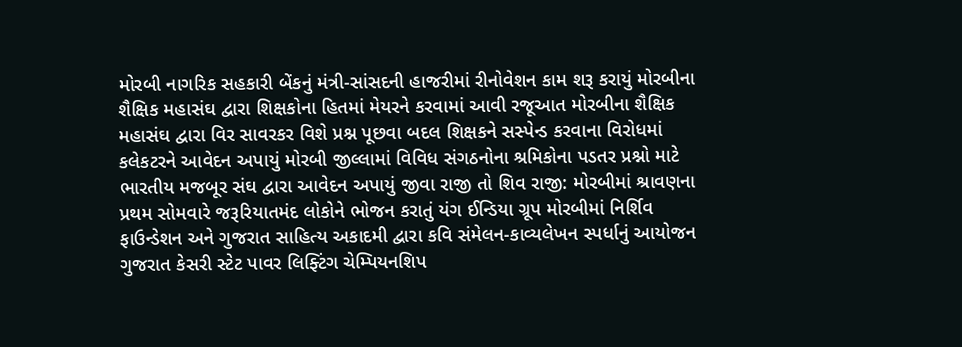મોરબી નાગરિક સહકારી બેંકનું મંત્રી-સાંસદની હાજરીમાં રીનોવેશન કામ શરૂ કરાયું મોરબીના શૈક્ષિક મહાસંઘ દ્વારા શિક્ષકોના હિતમાં મેયરને કરવામાં આવી રજૂઆત મોરબીના શૈક્ષિક મહાસંઘ દ્વારા વિર સાવરકર વિશે પ્રશ્ન પૂછવા બદલ શિક્ષકને સસ્પેન્ડ કરવાના વિરોધમાં કલેકટરને આવેદન અપાયું મોરબી જીલ્લામાં વિવિધ સંગઠનોના શ્રમિકોના પડતર પ્રશ્નો માટે ભારતીય મજબૂર સંઘ દ્વારા આવેદન અપાયું જીવા રાજી તો શિવ રાજી: મોરબીમાં શ્રાવણના પ્રથમ સોમવારે જરૂરિયાતમંદ લોકોને ભોજન કરાતું યંગ ઈન્ડિયા ગ્રૂપ મોરબીમાં નિર્શિવ ફાઉન્ડેશન અને ગુજરાત સાહિત્ય અકાદમી દ્વારા કવિ સંમેલન-કાવ્યલેખન સ્પર્ધાનું આયોજન ગુજરાત કેસરી સ્ટેટ પાવર લિફ્ટિંગ ચેમ્પિયનશિપ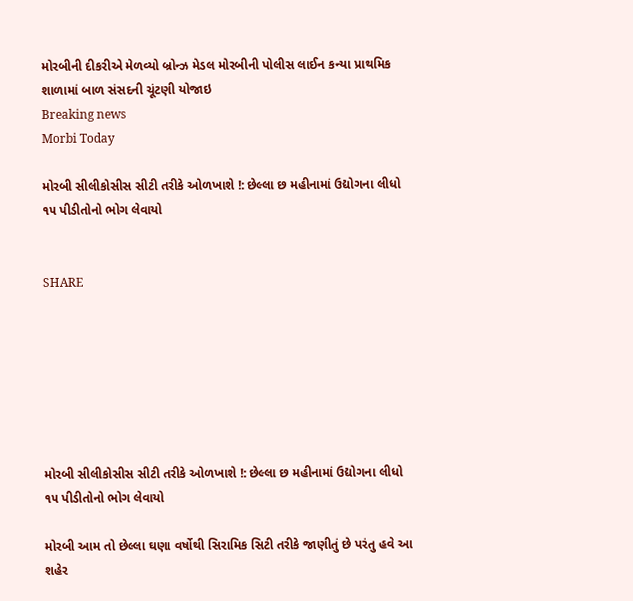મોરબીની દીકરીએ મેળવ્યો બ્રોન્ઝ મેડલ મોરબીની પોલીસ લાઈન કન્યા પ્રાથમિક શાળામાં બાળ સંસદની ચૂંટણી યોજાઇ
Breaking news
Morbi Today

મોરબી સીલીકોસીસ સીટી તરીકે ઓળખાશે !: છેલ્લા છ મહીનામાં ઉદ્યોગના લીધો ૧૫ પીડીતોનો ભોગ લેવાયો


SHARE







મોરબી સીલીકોસીસ સીટી તરીકે ઓળખાશે !: છેલ્લા છ મહીનામાં ઉદ્યોગના લીધો ૧૫ પીડીતોનો ભોગ લેવાયો

મોરબી આમ તો છેલ્લા ઘણા વર્ષોથી સિરામિક સિટી તરીકે જાણીતું છે પરંતુ હવે આ શહેર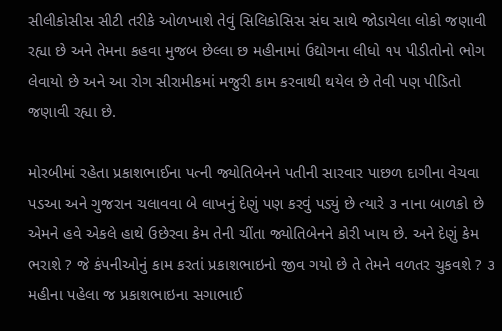સીલીકોસીસ સીટી તરીકે ઓળખાશે તેવું સિલિકોસિસ સંઘ સાથે જોડાયેલા લોકો જણાવી રહ્યા છે અને તેમના કહવા મુજબ છેલ્લા છ મહીનામાં ઉદ્યોગના લીધો ૧૫ પીડીતોનો ભોગ લેવાયો છે અને આ રોગ સીરામીકમાં મજુરી કામ કરવાથી થયેલ છે તેવી પણ પીડિતો જણાવી રહ્યા છે.

મોરબીમાં રહેતા પ્રકાશભાઈના પત્ની જ્યોતિબેનને પતીની સારવાર પાછળ દાગીના વેચવા પડઆ અને ગુજરાન ચલાવવા બે લાખનું દેણું પણ કરવું પડ્યું છે ત્યારે ૩ નાના બાળકો છે એમને હવે એકલે હાથે ઉછેરવા કેમ તેની ચીંતા જ્યોતિબેનને કોરી ખાય છે. અને દેણું કેમ ભરાશે ? જે કંપનીઓનું કામ કરતાં પ્રકાશભાઇનો જીવ ગયો છે તે તેમને વળતર ચુકવશે ? ૩ મહીના પહેલા જ પ્રકાશભાઇના સગાભાઈ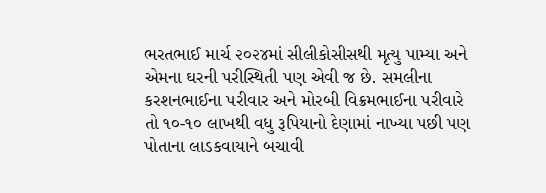ભરતભાઈ માર્ચ ૨૦૨૪માં સીલીકોસીસથી મૃત્યુ પામ્યા અને એમના ઘરની પરીસ્થિતી પણ એવી જ છે. સમલીના કરશનભાઈના પરીવાર અને મોરબી વિક્રમભાઈના પરીવારે તો ૧૦-૧૦ લાખથી વધુ રૂપિયાનો દેણામાં નાખ્યા પછી પણ પોતાના લાડકવાયાને બચાવી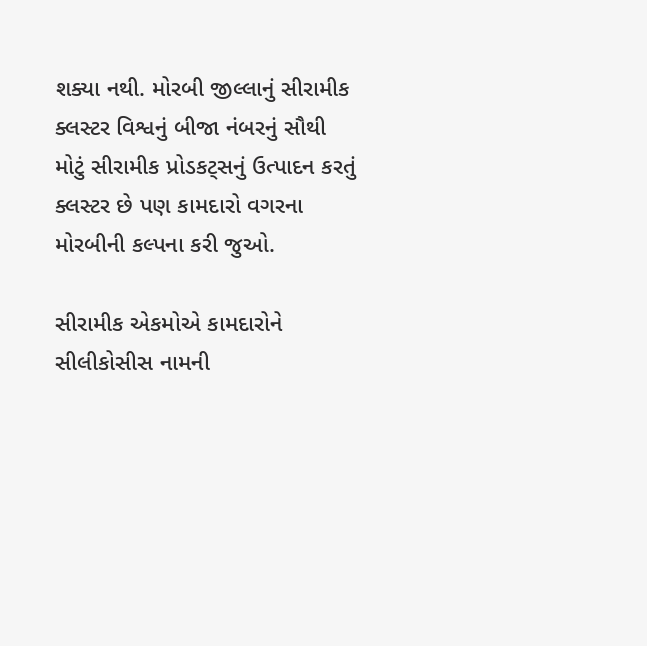શક્યા નથી. મોરબી જીલ્લાનું સીરામીક ક્લસ્ટર વિશ્વનું બીજા નંબરનું સૌથી મોટું સીરામીક પ્રોડકટ્સનું ઉત્પાદન કરતું ક્લસ્ટર છે પણ કામદારો વગરના મોરબીની કલ્પના કરી જુઓ.

સીરામીક એકમોએ કામદારોને સીલીકોસીસ નામની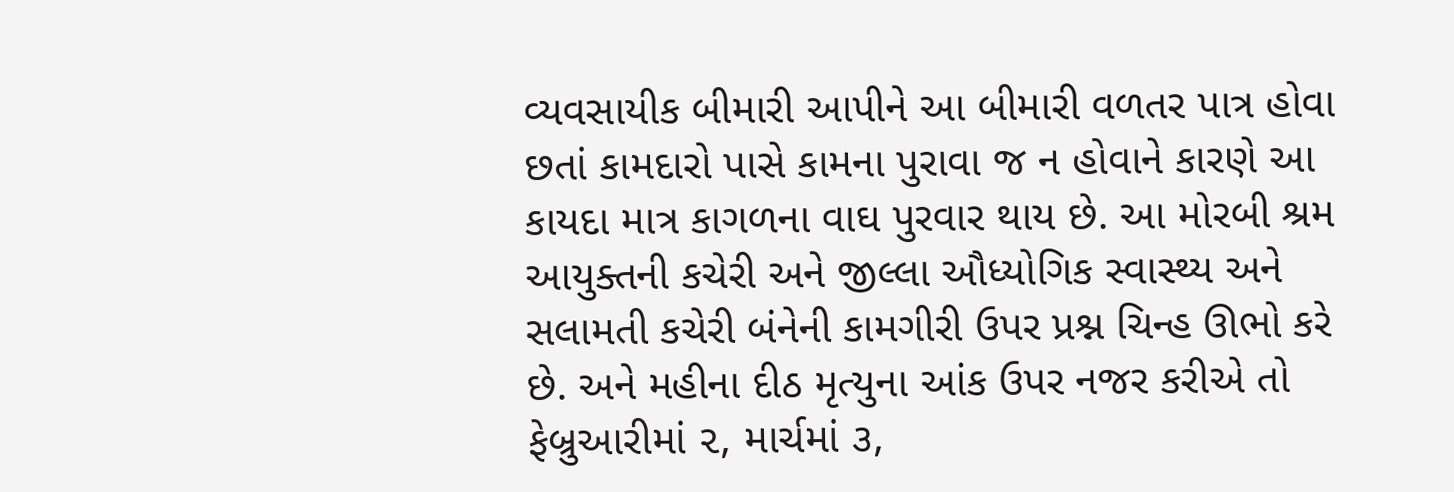વ્યવસાયીક બીમારી આપીને આ બીમારી વળતર પાત્ર હોવા છતાં કામદારો પાસે કામના પુરાવા જ ન હોવાને કારણે આ કાયદા માત્ર કાગળના વાઘ પુરવાર થાય છે. આ મોરબી શ્રમ આયુક્તની કચેરી અને જીલ્લા ઔધ્યોગિક સ્વાસ્થ્ય અને સલામતી કચેરી બંનેની કામગીરી ઉપર પ્રશ્ન ચિન્હ ઊભો કરે છે. અને મહીના દીઠ મૃત્યુના આંક ઉપર નજર કરીએ તો ફેબ્રુઆરીમાં ૨, માર્ચમાં ૩,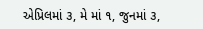એપ્રિલમાં ૩, મે માં ૧, જુનમાં ૩,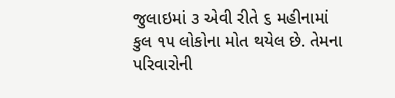જુલાઇમાં ૩ એવી રીતે ૬ મહીનામાં કુલ ૧૫ લોકોના મોત થયેલ છે. તેમના પરિવારોની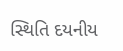સ્થિતિ દયનીય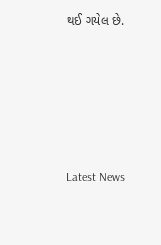થઈ ગયેલ છે.






Latest News